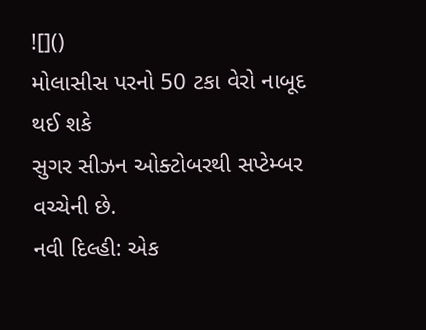![]()
મોલાસીસ પરનો 50 ટકા વેરો નાબૂદ થઈ શકે
સુગર સીઝન ઓક્ટોબરથી સપ્ટેમ્બર વચ્ચેની છે.
નવી દિલ્હી: એક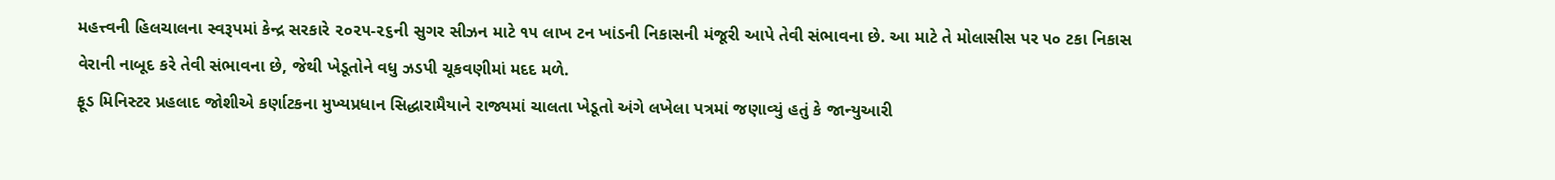મહત્ત્વની હિલચાલના સ્વરૂપમાં કેન્દ્ર સરકારે ૨૦૨૫-૨૬ની સુગર સીઝન માટે ૧૫ લાખ ટન ખાંડની નિકાસની મંજૂરી આપે તેવી સંભાવના છે. આ માટે તે મોલાસીસ પર ૫૦ ટકા નિકાસ વેરાની નાબૂદ કરે તેવી સંભાવના છે, જેથી ખેડૂતોને વધુ ઝડપી ચૂકવણીમાં મદદ મળે.
ફૂડ મિનિસ્ટર પ્રહલાદ જોશીએ કર્ણાટકના મુખ્યપ્રધાન સિદ્ધારામૈયાને રાજ્યમાં ચાલતા ખેડૂતો અંગે લખેલા પત્રમાં જણાવ્યું હતું કે જાન્યુઆરી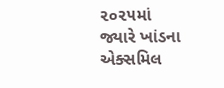૨૦૨૫માં જ્યારે ખાંડના એક્સમિલ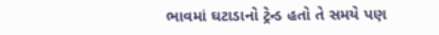ભાવમાં ઘટાડાનો ટ્રેન્ડ હતો તે સમયે પણ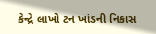કેન્દ્રે લાખો ટન ખાંડની નિકાસ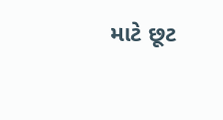માટે છૂટ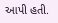આપી હતી.